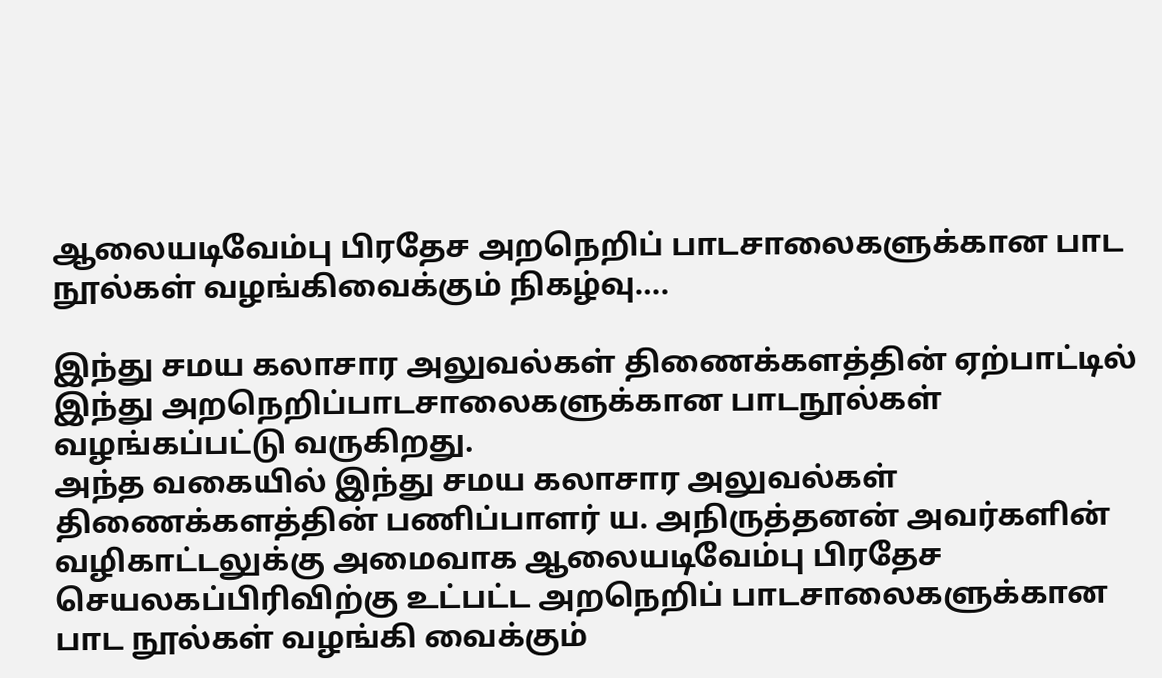ஆலையடிவேம்பு பிரதேச அறநெறிப் பாடசாலைகளுக்கான பாட நூல்கள் வழங்கிவைக்கும் நிகழ்வு….

இந்து சமய கலாசார அலுவல்கள் திணைக்களத்தின் ஏற்பாட்டில் இந்து அறநெறிப்பாடசாலைகளுக்கான பாடநூல்கள் வழங்கப்பட்டு வருகிறது.
அந்த வகையில் இந்து சமய கலாசார அலுவல்கள் திணைக்களத்தின் பணிப்பாளர் ய. அநிருத்தனன் அவர்களின் வழிகாட்டலுக்கு அமைவாக ஆலையடிவேம்பு பிரதேச செயலகப்பிரிவிற்கு உட்பட்ட அறநெறிப் பாடசாலைகளுக்கான பாட நூல்கள் வழங்கி வைக்கும்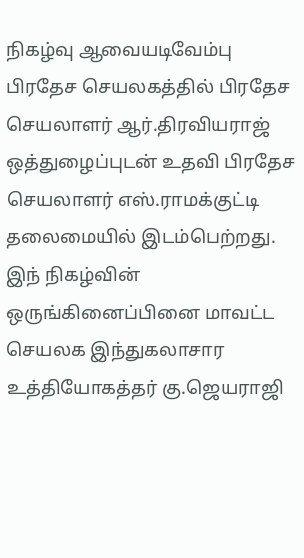நிகழ்வு ஆவையடிவேம்பு பிரதேச செயலகத்தில் பிரதேச செயலாளர் ஆர்.திரவியராஜ் ஒத்துழைப்புடன் உதவி பிரதேச செயலாளர் எஸ்.ராமக்குட்டி தலைமையில் இடம்பெற்றது.
இந் நிகழ்வின் ஒருங்கினைப்பினை மாவட்ட செயலக இந்துகலாசார உத்தியோகத்தர் கு.ஜெயராஜி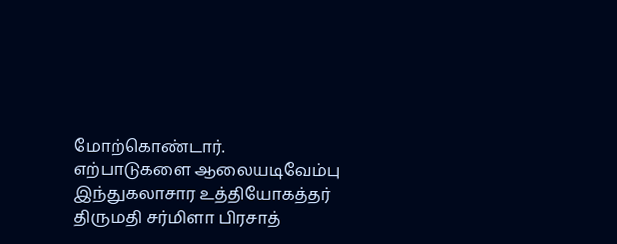மோற்கொண்டார்.
எற்பாடுகளை ஆலையடிவேம்பு இந்துகலாசார உத்தியோகத்தர் திருமதி சர்மிளா பிரசாத்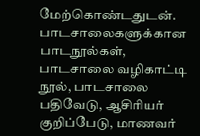மேற்கொண்டதுடன். பாடசாலைகளுக்கான பாடநூல்கள், பாடசாலை வழிகாட்டி நூல், பாடசாலை பதிவேடு, ஆசிரியர் குறிப்பேடு, மாணவர்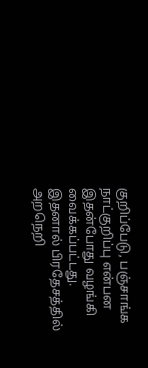குறிப்பேடு, பஞ்சாங்க நாட்குறிப்பு என்பன இதன்போது வழங்கி வைக்கப்பட்டது.
இதனால் பிரதேசத்தில் அறநெறி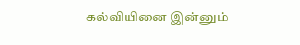கல்வியினை இன்னும்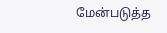மேன்படுத்த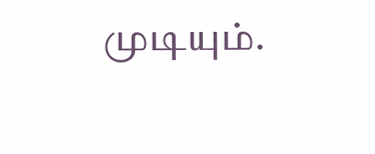முடியும்.